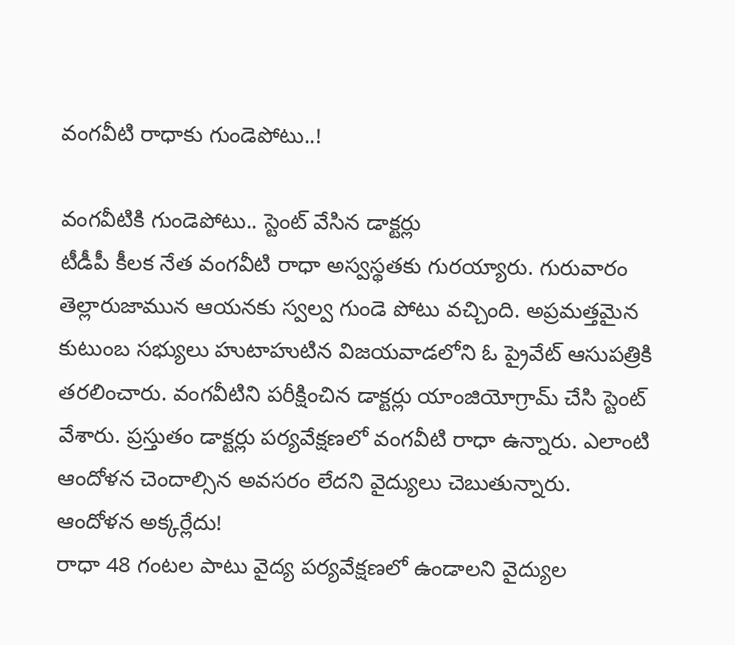వంగవీటి రాధాకు గుండెపోటు..!

వంగవీటికి గుండెపోటు.. స్టెంట్ వేసిన డాక్టర్లు
టీడీపీ కీలక నేత వంగవీటి రాధా అస్వస్థతకు గురయ్యారు. గురువారం తెల్లారుజామున ఆయనకు స్వల్వ గుండె పోటు వచ్చింది. అప్రమత్తమైన కుటుంబ సభ్యులు హుటాహుటిన విజయవాడలోని ఓ ప్రైవేట్ ఆసుపత్రికి తరలించారు. వంగవీటిని పరీక్షించిన డాక్టర్లు యాంజియోగ్రామ్ చేసి స్టెంట్ వేశారు. ప్రస్తుతం డాక్టర్లు పర్యవేక్షణలో వంగవీటి రాధా ఉన్నారు. ఎలాంటి ఆందోళన చెందాల్సిన అవసరం లేదని వైద్యులు చెబుతున్నారు.
ఆందోళన అక్కర్లేదు!
రాధా 48 గంటల పాటు వైద్య పర్యవేక్షణలో ఉండాలని వైద్యుల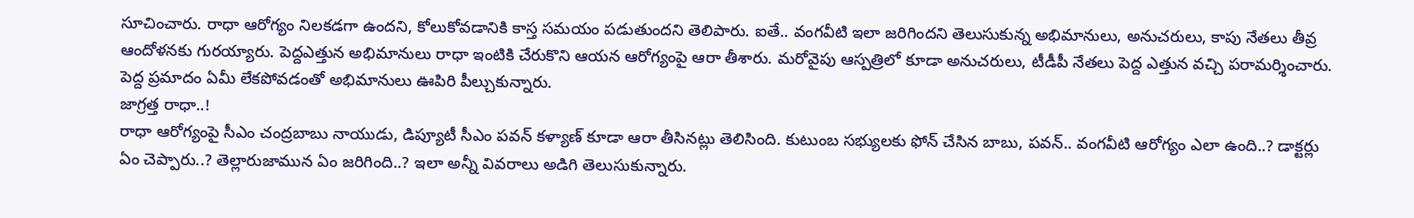సూచించారు. రాధా ఆరోగ్యం నిలకడగా ఉందని, కోలుకోవడానికి కాస్త సమయం పడుతుందని తెలిపారు. ఐతే.. వంగవీటి ఇలా జరిగిందని తెలుసుకున్న అభిమానులు, అనుచరులు, కాపు నేతలు తీవ్ర ఆందోళనకు గురయ్యారు. పెద్దఎత్తున అభిమానులు రాధా ఇంటికి చేరుకొని ఆయన ఆరోగ్యంపై ఆరా తీశారు. మరోవైపు ఆస్పత్రిలో కూడా అనుచరులు, టీడీపీ నేతలు పెద్ద ఎత్తున వచ్చి పరామర్శించారు. పెద్ద ప్రమాదం ఏమీ లేకపోవడంతో అభిమానులు ఊపిరి పీల్చుకున్నారు.
జాగ్రత్త రాధా..!
రాధా ఆరోగ్యంపై సీఎం చంద్రబాబు నాయుడు, డిప్యూటీ సీఎం పవన్ కళ్యాణ్ కూడా ఆరా తీసినట్లు తెలిసింది. కుటుంబ సభ్యులకు ఫోన్ చేసిన బాబు, పవన్.. వంగవీటి ఆరోగ్యం ఎలా ఉంది..? డాక్టర్లు ఏం చెప్పారు..? తెల్లారుజామున ఏం జరిగింది..? ఇలా అన్నీ వివరాలు అడిగి తెలుసుకున్నారు.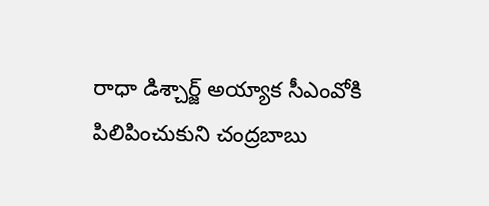రాధా డిశ్చార్జ్ అయ్యాక సీఎంవోకి పిలిపించుకుని చంద్రబాబు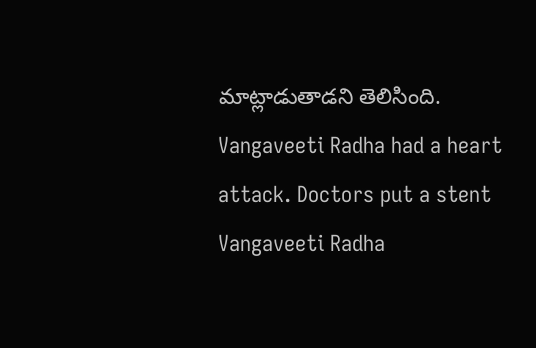మాట్లాడుతాడని తెలిసింది.
Vangaveeti Radha had a heart attack. Doctors put a stent
Vangaveeti Radha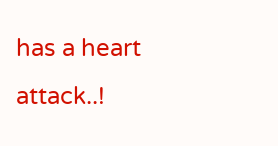has a heart attack..!